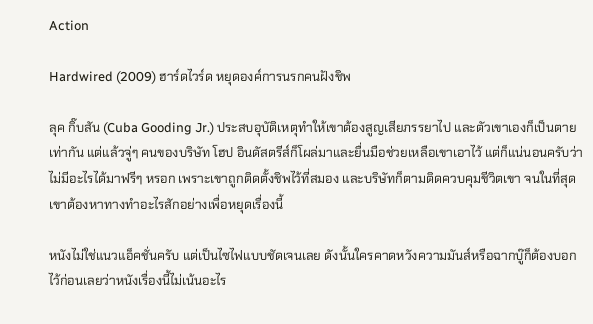Action

Hardwired (2009) ฮาร์ดไวร์ด หยุดองค์การนรกคนฝังชิพ

ลุค กิ๊บสัน (Cuba Gooding Jr.) ประสบอุบัติเหตุทำให้เขาต้องสูญเสียภรรยาไป และตัวเขาเองก็เป็นตายเท่ากัน แต่แล้วจู่ๆ คนของบริษัท โฮป อินดัสตรีส์ก็โผล่มาและยื่นมือช่วยเหลือเขาเอาไว้ แต่ก็แน่นอนครับว่าไม่มีอะไรได้มาฟรีๆ หรอก เพราะเขาถูกติดตั้งชิพไว้ที่สมอง และบริษัทก็ตามติดควบคุมชีวิตเขา จนในที่สุดเขาต้องหาทางทำอะไรสักอย่างเพื่อหยุดเรื่องนี้

หนังไม่ใช่แนวแอ็คชั่นครับ แต่เป็นไซไฟแบบชัดเจนเลย ดังนั้นใครคาดหวังความมันส์หรือฉากบู๊ก็ต้องบอกไว้ก่อนเลยว่าหนังเรื่องนี้ไม่เน้นอะไร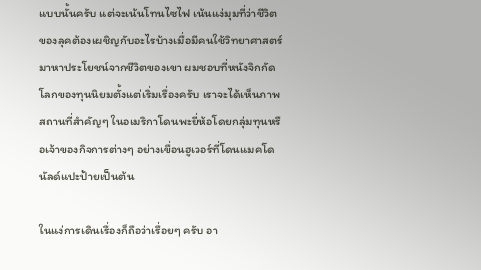แบบนั้นครับ แต่จะเน้นโทนไซไฟ เน้นแง่มุมที่ว่าชีวิตของลุคต้องเผชิญกับอะไรบ้างเมื่อมีคนใช้วิทยาศาสตร์มาหาประโยชน์จากชีวิตของเขา ผมชอบที่หนังจิกกัดโลกของทุนนิยมตั้งแต่เริ่มเรื่องครับ เราจะได้เห็นภาพสถานที่สำคัญๆ ในอเมริกาโดนพะยี่ห้อโดยกลุ่มทุนหรือเจ้าของกิจการต่างๆ อย่างเขื่อนฮูเวอร์ที่โดนแมคโดนัลด์แปะป้ายเป็นต้น

ในแง่การเดินเรื่องก็ถือว่าเรื่อยๆ ครับ อา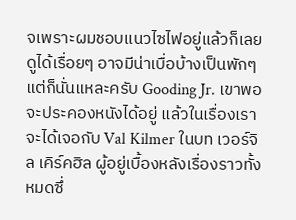จเพราะผมชอบแนวไซไฟอยู่แล้วก็เลยดูได้เรื่อยๆ อาจมีน่าเบื่อบ้างเป็นพักๆ แต่ก็นั่นแหละครับ Gooding Jr. เขาพอจะประคองหนังได้อยู่ แล้วในเรื่องเราจะได้เจอกับ Val Kilmer ในบท เวอร์จิล เคิร์คฮิล ผู้อยู่เบื้องหลังเรื่องราวทั้งหมดซึ่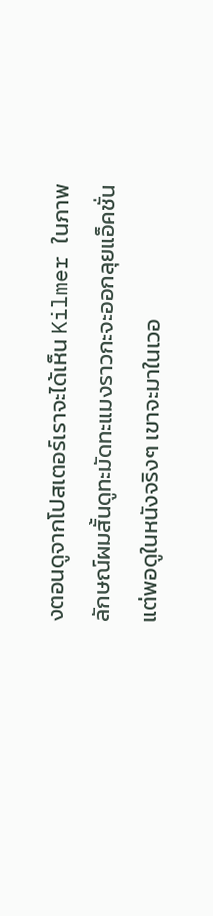งตอนดูจากโปสเตอร์เราจะได้เห็น Kilmer ในภาพลักษณ์ผมสั้นดูทะมัดทะแมงราวกะจะออกลุยแอ็คชั่น แต่พอดูในหนังจริงๆ เขาจะมาในเวอ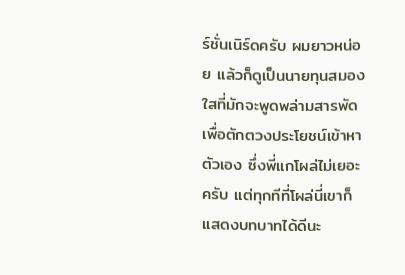ร์ชั่นเนิร์ดครับ ผมยาวหน่อย แล้วก็ดูเป็นนายทุนสมองใสที่มักจะพูดพล่ามสารพัดเพื่อตักตวงประโยชน์เข้าหาตัวเอง ซึ่งพี่แกโผล่ไม่เยอะครับ แต่ทุกทีที่โผล่นี่เขาก็แสดงบทบาทได้ดีนะ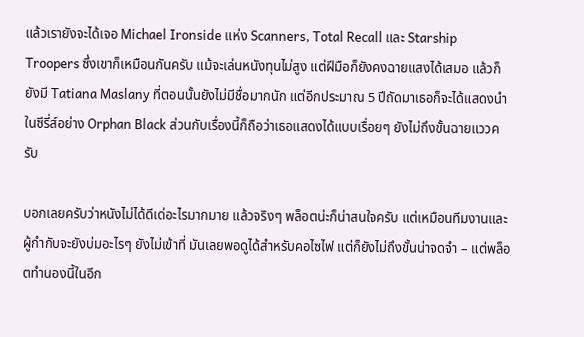แล้วเรายังจะได้เจอ Michael Ironside แห่ง Scanners, Total Recall และ Starship Troopers ซึ่งเขาก็เหมือนกันครับ แม้จะเล่นหนังทุนไม่สูง แต่ฝีมือก็ยังคงฉายแสงได้เสมอ แล้วก็ยังมี Tatiana Maslany ที่ตอนนั้นยังไม่มีชื่อมากนัก แต่อีกประมาณ 5 ปีถัดมาเธอก็จะได้แสดงนำในซีรี่ส์อย่าง Orphan Black ส่วนกับเรื่องนี้ก็ถือว่าเธอแสดงได้แบบเรื่อยๆ ยังไม่ถึงขั้นฉายแววครับ

บอกเลยครับว่าหนังไม่ได้ดีเด่อะไรมากมาย แล้วจริงๆ พล็อตน่ะก็น่าสนใจครับ แต่เหมือนทีมงานและผู้กำกับจะยังบ่มอะไรๆ ยังไม่เข้าที่ มันเลยพอดูได้สำหรับคอไซไฟ แต่ก็ยังไม่ถึงขั้นน่าจดจำ – แต่พล็อตทำนองนี้ในอีก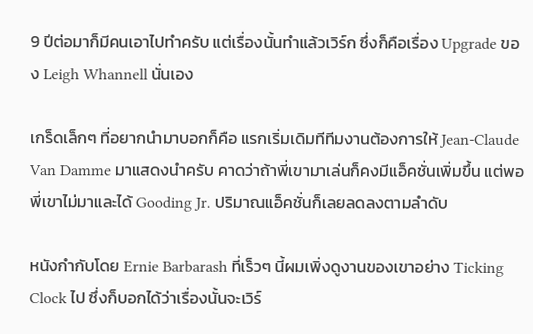9 ปีต่อมาก็มีคนเอาไปทำครับ แต่เรื่องนั้นทำแล้วเวิร์ก ซึ่งก็คือเรื่อง Upgrade ของ Leigh Whannell นั่นเอง

เกร็ดเล็กๆ ที่อยากนำมาบอกก็คือ แรกเริ่มเดิมทีทีมงานต้องการให้ Jean-Claude Van Damme มาแสดงนำครับ คาดว่าถ้าพี่เขามาเล่นก็คงมีแอ็คชั่นเพิ่มขึ้น แต่พอพี่เขาไม่มาและได้ Gooding Jr. ปริมาณแอ็คชั่นก็เลยลดลงตามลำดับ

หนังกำกับโดย Ernie Barbarash ที่เร็วๆ นี้ผมเพิ่งดูงานของเขาอย่าง Ticking Clock ไป ซึ่งก็บอกได้ว่าเรื่องนั้นจะเวิร์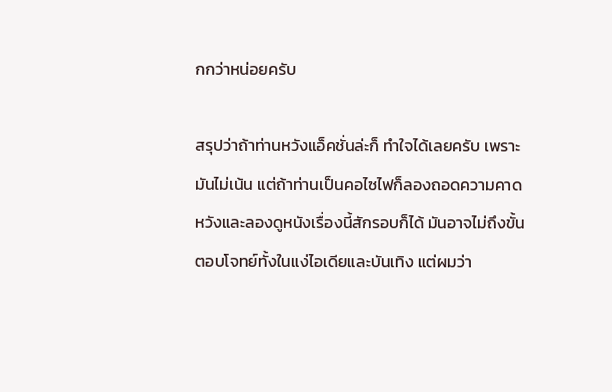กกว่าหน่อยครับ

สรุปว่าถ้าท่านหวังแอ็คชั่นล่ะก็ ทำใจได้เลยครับ เพราะมันไม่เน้น แต่ถ้าท่านเป็นคอไซไฟก็ลองถอดความคาดหวังและลองดูหนังเรื่องนี้สักรอบก็ได้ มันอาจไม่ถึงขั้นตอบโจทย์ทั้งในแง่ไอเดียและบันเทิง แต่ผมว่า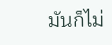มันก็ไม่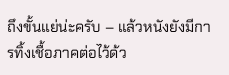ถึงขั้นแย่น่ะครับ – แล้วหนังยังมีการทิ้งเชื้อภาคต่อไว้ด้ว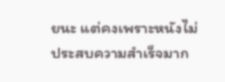ยนะ แต่คงเพราะหนังไม่ประสบความสำเร็จมาก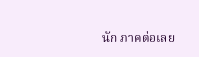นัก ภาคต่อเลย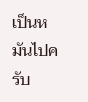เป็นหมันไปครับ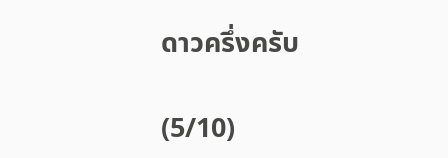ดาวครึ่งครับ

(5/10)